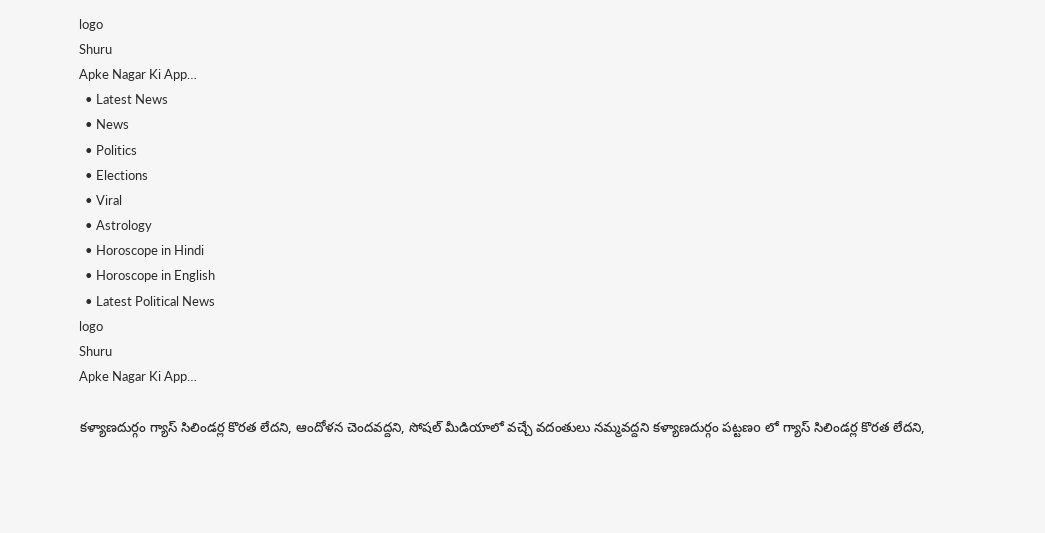logo
Shuru
Apke Nagar Ki App…
  • Latest News
  • News
  • Politics
  • Elections
  • Viral
  • Astrology
  • Horoscope in Hindi
  • Horoscope in English
  • Latest Political News
logo
Shuru
Apke Nagar Ki App…

కళ్యాణదుర్గం గ్యాస్ సిలిండర్ల కొరత లేదని, ఆందోళన చెందవద్దని, సోషల్ మీడియాలో వచ్చే వదంతులు నమ్మవద్దని కళ్యాణదుర్గం పట్టణo లో గ్యాస్ సిలిండర్ల కొరత లేదని,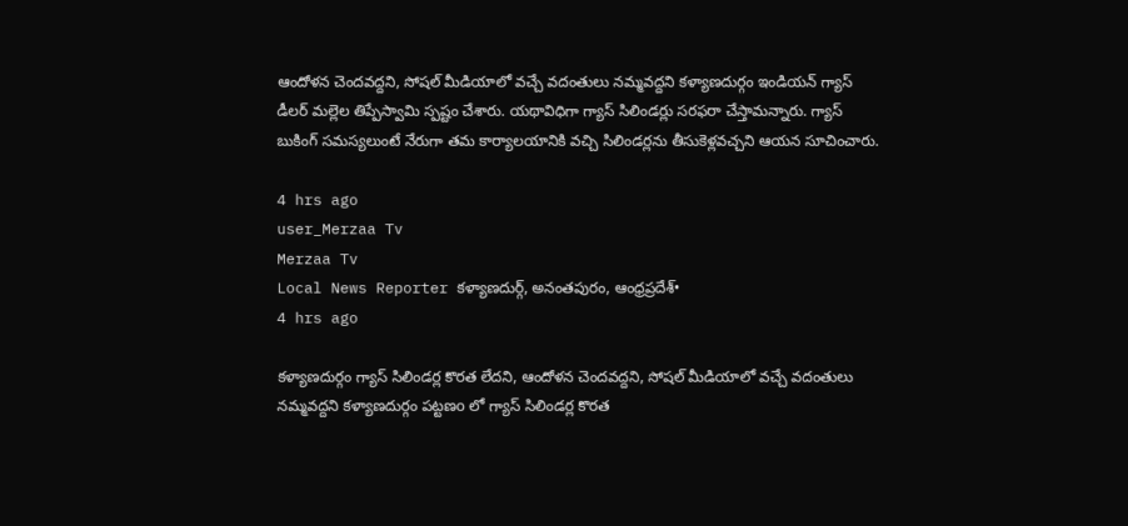ఆందోళన చెందవద్దని, సోషల్ మీడియాలో వచ్చే వదంతులు నమ్మవద్దని కళ్యాణదుర్గం ఇండియన్ గ్యాస్ డీలర్ మల్లెల తిప్పేస్వామి స్పష్టం చేశారు. యథావిధిగా గ్యాస్ సిలిండర్లు సరఫరా చేస్తామన్నారు. గ్యాస్ బుకింగ్ సమస్యలుంటే నేరుగా తమ కార్యాలయానికి వచ్చి సిలిండర్లను తీసుకెళ్లవచ్చని ఆయన సూచించారు.

4 hrs ago
user_Merzaa Tv
Merzaa Tv
Local News Reporter కళ్యాణదుర్గ్, అనంతపురం, ఆంధ్రప్రదేశ్•
4 hrs ago

కళ్యాణదుర్గం గ్యాస్ సిలిండర్ల కొరత లేదని, ఆందోళన చెందవద్దని, సోషల్ మీడియాలో వచ్చే వదంతులు నమ్మవద్దని కళ్యాణదుర్గం పట్టణo లో గ్యాస్ సిలిండర్ల కొరత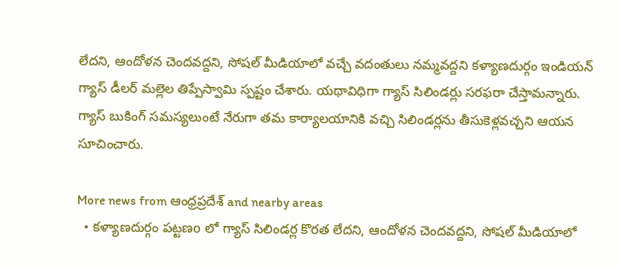లేదని, ఆందోళన చెందవద్దని, సోషల్ మీడియాలో వచ్చే వదంతులు నమ్మవద్దని కళ్యాణదుర్గం ఇండియన్ గ్యాస్ డీలర్ మల్లెల తిప్పేస్వామి స్పష్టం చేశారు. యథావిధిగా గ్యాస్ సిలిండర్లు సరఫరా చేస్తామన్నారు. గ్యాస్ బుకింగ్ సమస్యలుంటే నేరుగా తమ కార్యాలయానికి వచ్చి సిలిండర్లను తీసుకెళ్లవచ్చని ఆయన సూచించారు.

More news from ఆంధ్రప్రదేశ్ and nearby areas
  • కళ్యాణదుర్గం పట్టణo లో గ్యాస్ సిలిండర్ల కొరత లేదని, ఆందోళన చెందవద్దని, సోషల్ మీడియాలో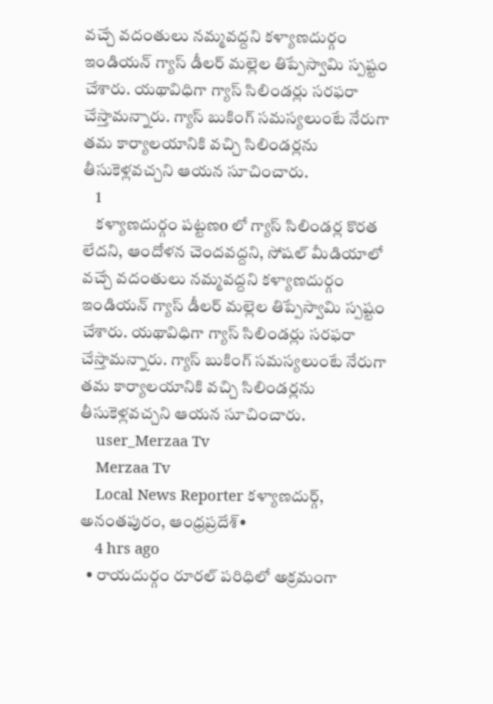వచ్చే వదంతులు నమ్మవద్దని కళ్యాణదుర్గం ఇండియన్ గ్యాస్ డీలర్ మల్లెల తిప్పేస్వామి స్పష్టం చేశారు. యథావిధిగా గ్యాస్ సిలిండర్లు సరఫరా చేస్తామన్నారు. గ్యాస్ బుకింగ్ సమస్యలుంటే నేరుగా తమ కార్యాలయానికి వచ్చి సిలిండర్లను తీసుకెళ్లవచ్చని ఆయన సూచించారు.
    1
    కళ్యాణదుర్గం పట్టణo లో గ్యాస్ సిలిండర్ల కొరత లేదని, ఆందోళన చెందవద్దని, సోషల్ మీడియాలో వచ్చే వదంతులు నమ్మవద్దని కళ్యాణదుర్గం ఇండియన్ గ్యాస్ డీలర్ మల్లెల తిప్పేస్వామి స్పష్టం చేశారు. యథావిధిగా గ్యాస్ సిలిండర్లు సరఫరా చేస్తామన్నారు. గ్యాస్ బుకింగ్ సమస్యలుంటే నేరుగా తమ కార్యాలయానికి వచ్చి సిలిండర్లను తీసుకెళ్లవచ్చని ఆయన సూచించారు.
    user_Merzaa Tv
    Merzaa Tv
    Local News Reporter కళ్యాణదుర్గ్, అనంతపురం, ఆంధ్రప్రదేశ్•
    4 hrs ago
  • రాయదుర్గం రూరల్ పరిధిలో అక్రమంగా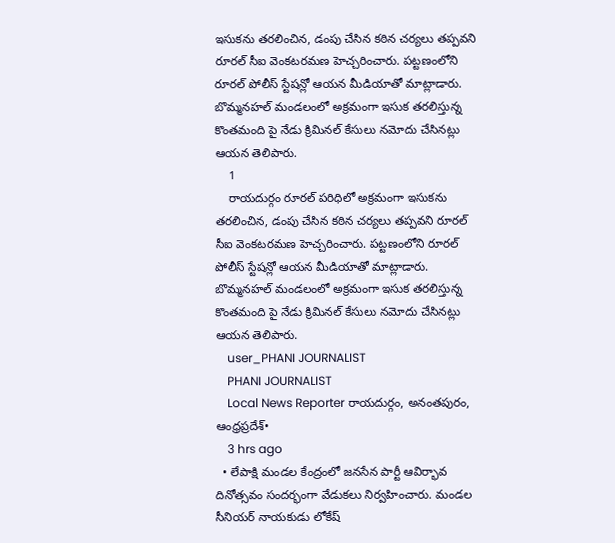ఇసుకను తరలించిన, డంపు చేసిన కఠిన చర్యలు తప్పవని రూరల్ సీఐ వెంకటరమణ హెచ్చరించారు. పట్టణంలోని రూరల్ పోలీస్ స్టేషన్లో ఆయన మీడియాతో మాట్లాడారు. బొమ్మనహల్ మండలంలో అక్రమంగా ఇసుక తరలిస్తున్న కొంతమంది పై నేడు క్రిమినల్ కేసులు నమోదు చేసినట్లు ఆయన తెలిపారు.
    1
    రాయదుర్గం రూరల్ పరిధిలో అక్రమంగా ఇసుకను తరలించిన, డంపు చేసిన కఠిన చర్యలు తప్పవని రూరల్ సీఐ వెంకటరమణ హెచ్చరించారు. పట్టణంలోని రూరల్ పోలీస్ స్టేషన్లో ఆయన మీడియాతో మాట్లాడారు. బొమ్మనహల్ మండలంలో అక్రమంగా ఇసుక తరలిస్తున్న కొంతమంది పై నేడు క్రిమినల్ కేసులు నమోదు చేసినట్లు ఆయన తెలిపారు.
    user_PHANI JOURNALIST
    PHANI JOURNALIST
    Local News Reporter రాయదుర్గం, అనంతపురం, ఆంధ్రప్రదేశ్•
    3 hrs ago
  • లేపాక్షి మండల కేంద్రంలో జనసేన పార్టీ ఆవిర్భావ దినోత్సవం సందర్భంగా వేడుకలు నిర్వహించారు. మండల సీనియర్ నాయకుడు లోకేష్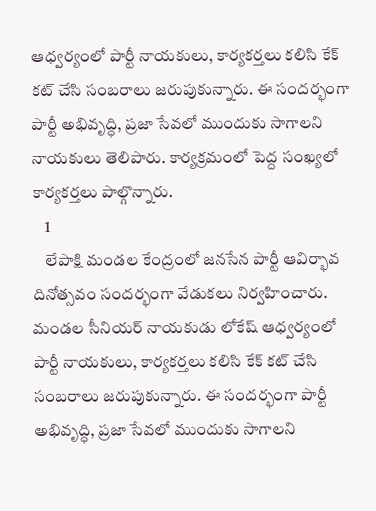ఆధ్వర్యంలో పార్టీ నాయకులు, కార్యకర్తలు కలిసి కేక్ కట్ చేసి సంబరాలు జరుపుకున్నారు. ఈ సందర్భంగా పార్టీ అభివృద్ధి, ప్రజా సేవలో ముందుకు సాగాలని నాయకులు తెలిపారు. కార్యక్రమంలో పెద్ద సంఖ్యలో కార్యకర్తలు పాల్గొన్నారు.
    1
    లేపాక్షి మండల కేంద్రంలో జనసేన పార్టీ ఆవిర్భావ దినోత్సవం సందర్భంగా వేడుకలు నిర్వహించారు. మండల సీనియర్ నాయకుడు లోకేష్ ఆధ్వర్యంలో పార్టీ నాయకులు, కార్యకర్తలు కలిసి కేక్ కట్ చేసి సంబరాలు జరుపుకున్నారు. ఈ సందర్భంగా పార్టీ అభివృద్ధి, ప్రజా సేవలో ముందుకు సాగాలని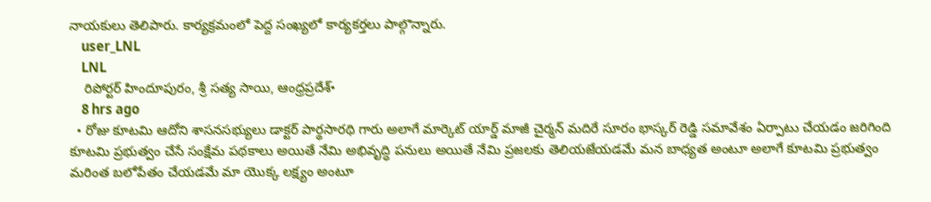నాయకులు తెలిపారు. కార్యక్రమంలో పెద్ద సంఖ్యలో కార్యకర్తలు పాల్గొన్నారు.
    user_LNL
    LNL
    రిపోర్టర్ హిందూపురం, శ్రీ సత్య సాయి, ఆంధ్రప్రదేశ్•
    8 hrs ago
  • రోజు కూటమి ఆదోని శాసనసభ్యులు డాక్టర్ పార్థసారథి గారు అలాగే మార్కెట్ యార్డ్ మాజీ చైర్మన్ మదిరే సూరం భాస్కర్ రెడ్డి సమావేశం ఏర్పాటు చేయడం జరిగింది కూటమి ప్రభుత్వం చేసే సంక్షేమ పథకాలు అయితే నేమి అభివృద్ధి పనులు అయితే నేమి ప్రజలకు తెలియజేయడమే మన బాధ్యత అంటూ అలాగే కూటమి ప్రభుత్వం మరింత బలోపేతం చేయడమే మా యొక్క లక్ష్యం అంటూ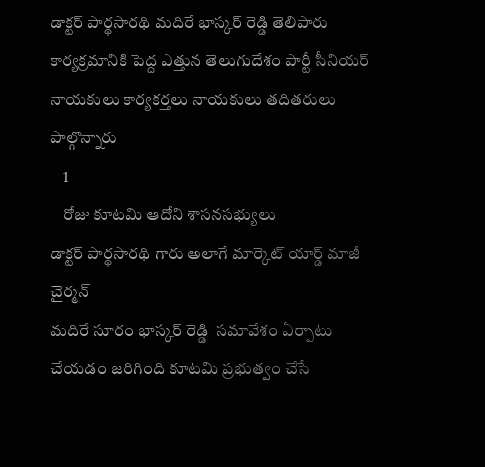డాక్టర్ పార్థసారథి మదిరే భాస్కర్ రెడ్డి తెలిపారు కార్యక్రమానికి పెద్ద ఎత్తున తెలుగుదేశం పార్టీ సీనియర్ నాయకులు కార్యకర్తలు నాయకులు తదితరులు పాల్గొన్నారు
    1
    రోజు కూటమి ఆదోని శాసనసభ్యులు
డాక్టర్ పార్థసారథి గారు అలాగే మార్కెట్ యార్డ్ మాజీ చైర్మన్
మదిరే సూరం భాస్కర్ రెడ్డి  సమావేశం ఏర్పాటు చేయడం జరిగింది కూటమి ప్రభుత్వం చేసే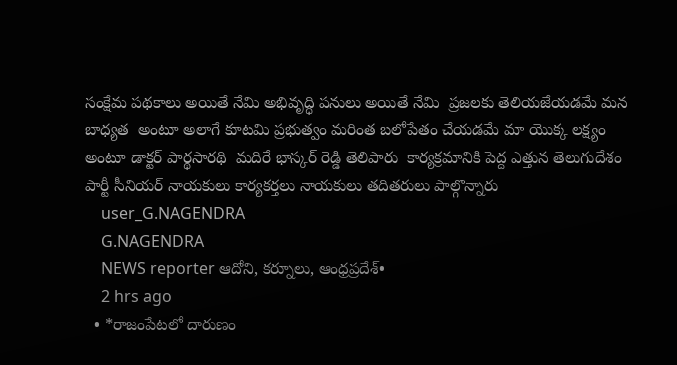సంక్షేమ పథకాలు అయితే నేమి అభివృద్ధి పనులు అయితే నేమి  ప్రజలకు తెలియజేయడమే మన బాధ్యత  అంటూ అలాగే కూటమి ప్రభుత్వం మరింత బలోపేతం చేయడమే మా యొక్క లక్ష్యం  అంటూ డాక్టర్ పార్థసారథి  మదిరే భాస్కర్ రెడ్డి తెలిపారు  కార్యక్రమానికి పెద్ద ఎత్తున తెలుగుదేశం పార్టీ సీనియర్ నాయకులు కార్యకర్తలు నాయకులు తదితరులు పాల్గొన్నారు
    user_G.NAGENDRA
    G.NAGENDRA
    NEWS reporter ఆదోని, కర్నూలు, ఆంధ్రప్రదేశ్•
    2 hrs ago
  • *రాజంపేటలో దారుణం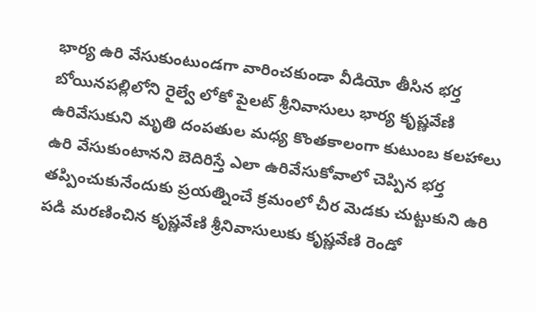భార్య ఉరి వేసుకుంటుండగా వారించకుండా వీడియో తీసిన భర్త బోయినపల్లిలోని రైల్వే లోకో పైలట్ శ్రీనివాసులు భార్య కృష్ణవేణి ఉరివేసుకుని మృతి దంపతుల మధ్య కొంతకాలంగా కుటుంబ కలహాలు ఉరి వేసుకుంటానని బెదిరిస్తే ఎలా ఉరివేసుకోవాలో చెప్పిన భర్త తప్పించుకునేందుకు ప్రయత్నించే క్రమంలో చీర మెడకు చుట్టుకుని ఉరి పడి మరణించిన కృష్ణవేణి శ్రీనివాసులుకు కృష్ణవేణి రెండో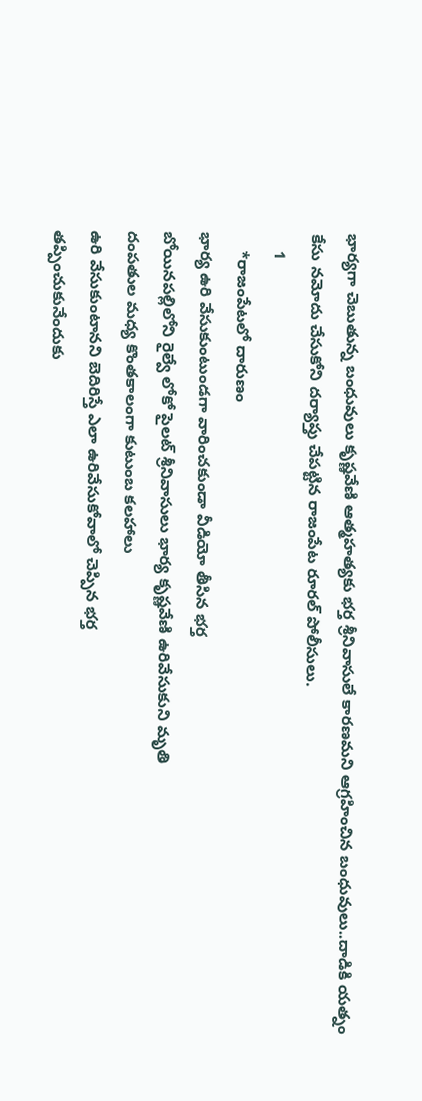భార్యగా చెబుతున్న బంధువులు కృష్ణవేణి ఆత్మహత్యకు భర్త శ్రీనివాసులే కారణమని ఆగ్రహించిన బంధువులు..దాడికి యత్నం కేసు నమోదు చేసుకోని దర్యాప్తు చేపట్టిన రాజంపేట రూరల్ పోలీసులు.
    1
    *రాజంపేటలో దారుణం
భార్య ఉరి వేసుకుంటుండగా వారించకుండా వీడియో తీసిన భర్త
బోయినపల్లిలోని రైల్వే లోకో పైలట్ శ్రీనివాసులు భార్య కృష్ణవేణి ఉరివేసుకుని మృతి
దంపతుల మధ్య కొంతకాలంగా కుటుంబ కలహాలు
ఉరి వేసుకుంటానని బెదిరిస్తే ఎలా ఉరివేసుకోవాలో చెప్పిన భర్త
తప్పించుకునేందుకు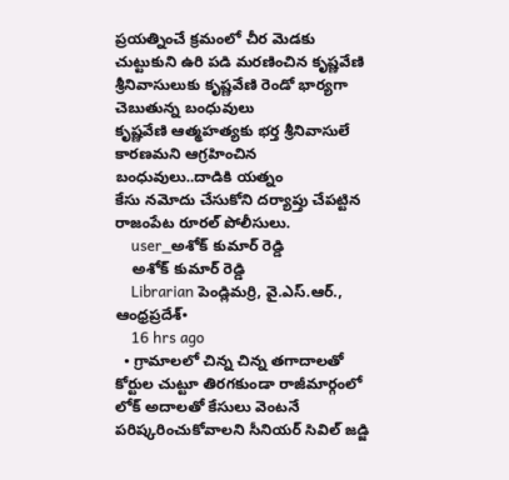ప్రయత్నించే క్రమంలో చీర మెడకు చుట్టుకుని ఉరి పడి మరణించిన కృష్ణవేణి
శ్రీనివాసులుకు కృష్ణవేణి రెండో భార్యగా చెబుతున్న బంధువులు
కృష్ణవేణి ఆత్మహత్యకు భర్త శ్రీనివాసులే కారణమని ఆగ్రహించిన బంధువులు..దాడికి యత్నం
కేసు నమోదు చేసుకోని దర్యాప్తు చేపట్టిన రాజంపేట రూరల్ పోలీసులు.
    user_అశోక్ కుమార్ రెడ్డి
    అశోక్ కుమార్ రెడ్డి
    Librarian పెండ్లిమర్రి, వై.ఎస్.ఆర్., ఆంధ్రప్రదేశ్•
    16 hrs ago
  • గ్రామాలలో చిన్న చిన్న తగాదాలతో కోర్టుల చుట్టూ తిరగకుండా రాజీమార్గంలో లోక్ అదాలతో కేసులు వెంటనే పరిష్కరించుకోవాలని సీనియర్ సివిల్ జడ్జి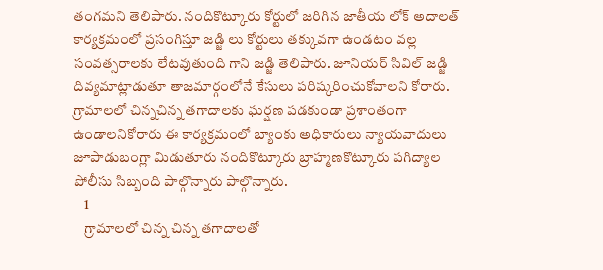తంగమని తెలిపారు. నందికొట్కూరు కోర్టులో జరిగిన జాతీయ లోక్ అదాలత్ కార్యక్రమంలో ప్రసంగిస్తూ జడ్జి లు కోర్టులు తక్కువగా ఉండటం వల్ల సంవత్సరాలకు లేటవుతుంది గాని జడ్జి తెలిపారు. జూనియర్ సివిల్ జడ్జి దివ్యమాట్లాడుతూ తాజమార్గంలోనే కేసులు పరిష్కరించుకోవాలని కోరారు. గ్రామాలలో చిన్నచిన్న తగాదాలకు ఘర్షణ పడకుండా ప్రశాంతంగా ఉండాలనికోరారు ఈ కార్యక్రమంలో బ్యాంకు అధికారులు న్యాయవాదులు జూపాడుబంగ్లా మిడుతూరు నందికొట్కూరు బ్రాహ్మణకొట్కూరు పగిద్యాల పోలీసు సిబ్బంది పాల్గొన్నారు పాల్గొన్నారు.
    1
    గ్రామాలలో చిన్న చిన్న తగాదాలతో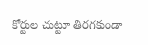కోర్టుల చుట్టూ తిరగకుండా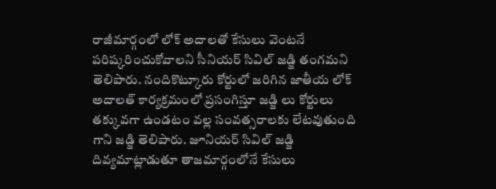రాజీమార్గంలో లోక్ అదాలతో కేసులు వెంటనే పరిష్కరించుకోవాలని సీనియర్ సివిల్ జడ్జి తంగమని తెలిపారు. నందికొట్కూరు కోర్టులో జరిగిన జాతీయ లోక్ అదాలత్ కార్యక్రమంలో ప్రసంగిస్తూ జడ్జి లు కోర్టులు తక్కువగా ఉండటం వల్ల సంవత్సరాలకు లేటవుతుంది గాని జడ్జి తెలిపారు. జూనియర్ సివిల్ జడ్జి దివ్యమాట్లాడుతూ తాజమార్గంలోనే కేసులు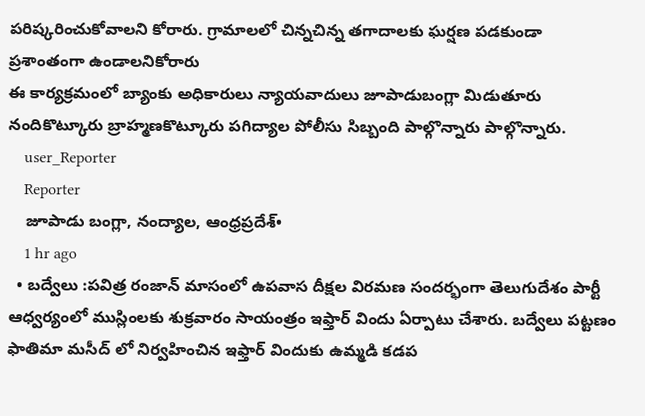పరిష్కరించుకోవాలని కోరారు. గ్రామాలలో చిన్నచిన్న తగాదాలకు ఘర్షణ పడకుండా ప్రశాంతంగా ఉండాలనికోరారు
ఈ కార్యక్రమంలో బ్యాంకు అధికారులు న్యాయవాదులు జూపాడుబంగ్లా మిడుతూరు నందికొట్కూరు బ్రాహ్మణకొట్కూరు పగిద్యాల పోలీసు సిబ్బంది పాల్గొన్నారు పాల్గొన్నారు.
    user_Reporter
    Reporter
    జూపాడు బంగ్లా, నంద్యాల, ఆంధ్రప్రదేశ్•
    1 hr ago
  • బద్వేలు :పవిత్ర రంజాన్ మాసంలో ఉపవాస దీక్షల విరమణ సందర్భంగా తెలుగుదేశం పార్టీ ఆధ్వర్యంలో ముస్లింలకు శుక్రవారం సాయంత్రం ఇఫ్తార్ విందు ఏర్పాటు చేశారు. బద్వేలు పట్టణం ఫాతిమా మసీద్ లో నిర్వహించిన ఇఫ్తార్ విందుకు ఉమ్మడి కడప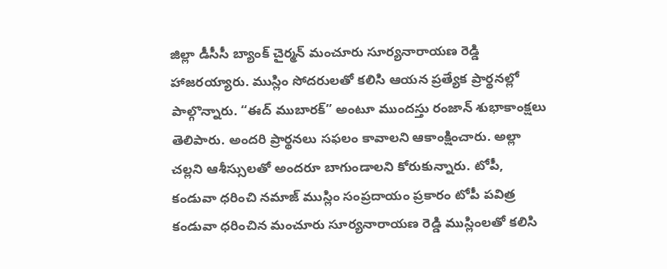జిల్లా డీసీసీ బ్యాంక్ చైర్మన్ మంచూరు సూర్యనారాయణ రెడ్డి హాజరయ్యారు. ముస్లిం సోదరులతో కలిసి ఆయన ప్రత్యేక ప్రార్థనల్లో పాల్గొన్నారు. “ఈద్ ముబారక్” అంటూ ముందస్తు రంజాన్ శుభాకాంక్షలు తెలిపారు. అందరి ప్రార్థనలు సఫలం కావాలని ఆకాంక్షించారు. అల్లా చల్లని ఆశీస్సులతో అందరూ బాగుండాలని కోరుకున్నారు. టోపీ, కండువా ధరించి నమాజ్ ముస్లిం సంప్రదాయం ప్రకారం టోపీ పవిత్ర కండువా ధరించిన మంచూరు సూర్యనారాయణ రెడ్డి ముస్లింలతో కలిసి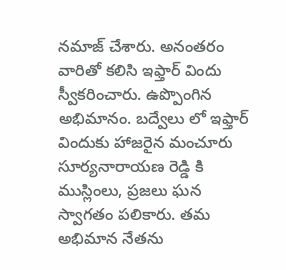నమాజ్ చేశారు. అనంతరం వారితో కలిసి ఇఫ్తార్ విందు స్వీకరించారు. ఉప్పొంగిన అభిమానం. బద్వేలు లో ఇఫ్తార్ విందుకు హాజరైన మంచూరు సూర్యనారాయణ రెడ్డి కి ముస్లింలు, ప్రజలు ఘన స్వాగతం పలికారు. తమ అభిమాన నేతను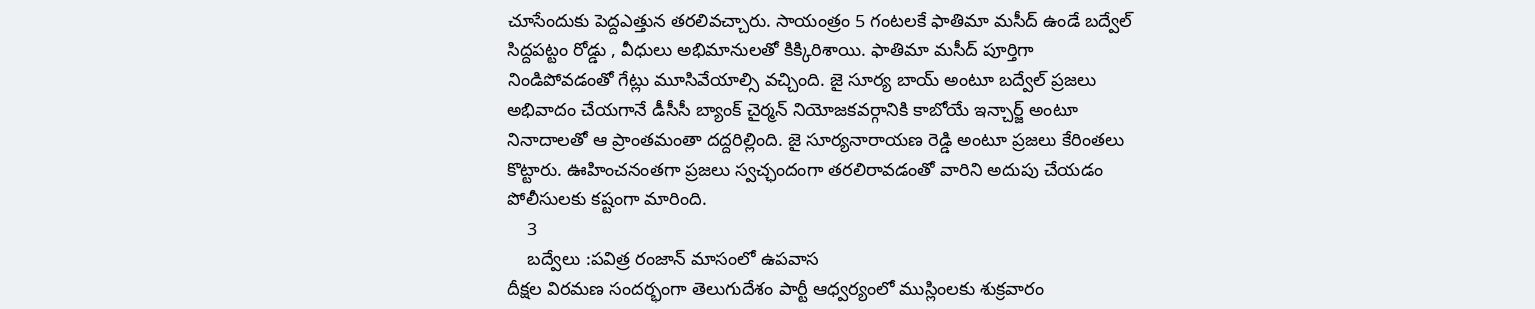చూసేందుకు పెద్దఎత్తున తరలివచ్చారు. సాయంత్రం 5 గంటలకే ఫాతిమా మసీద్ ఉండే బద్వేల్ సిద్దపట్టం రోడ్డు , వీధులు అభిమానులతో కిక్కిరిశాయి. ఫాతిమా మసీద్ పూర్తిగా నిండిపోవడంతో గేట్లు మూసివేయాల్సి వచ్చింది. జై సూర్య బాయ్ అంటూ బద్వేల్ ప్రజలు అభివాదం చేయగానే డీసీసీ బ్యాంక్ చైర్మన్ నియోజకవర్గానికి కాబోయే ఇన్చార్జ్ అంటూ నినాదాలతో ఆ ప్రాంతమంతా దద్దరిల్లింది. జై సూర్యనారాయణ రెడ్డి అంటూ ప్రజలు కేరింతలు కొట్టారు. ఊహించనంతగా ప్రజలు స్వచ్ఛందంగా తరలిరావడంతో వారిని అదుపు చేయడం పోలీసులకు కష్టంగా మారింది.
    3
    బద్వేలు :పవిత్ర రంజాన్ మాసంలో ఉపవాస
దీక్షల విరమణ సందర్భంగా తెలుగుదేశం పార్టీ ఆధ్వర్యంలో ముస్లింలకు శుక్రవారం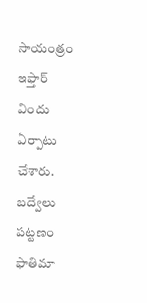సాయంత్రం ఇఫ్తార్ విందు ఏర్పాటు చేశారు. బద్వేలు  పట్టణం ఫాతిమా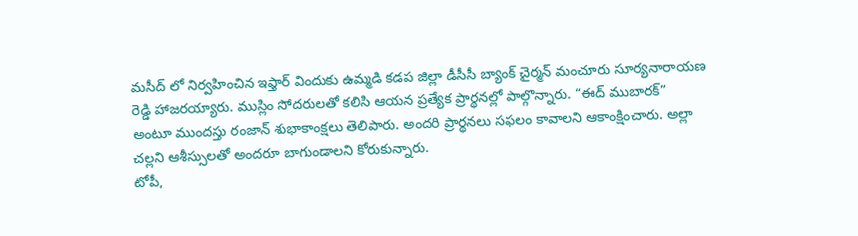మసీద్ లో నిర్వహించిన ఇఫ్తార్ విందుకు ఉమ్మడి కడప జిల్లా డీసీసీ బ్యాంక్ చైర్మన్ మంచూరు సూర్యనారాయణ రెడ్డి హాజరయ్యారు. ముస్లిం సోదరులతో కలిసి ఆయన ప్రత్యేక ప్రార్థనల్లో పాల్గొన్నారు. “ఈద్ ముబారక్” అంటూ ముందస్తు రంజాన్ శుభాకాంక్షలు తెలిపారు. అందరి ప్రార్థనలు సఫలం కావాలని ఆకాంక్షించారు. అల్లా చల్లని ఆశీస్సులతో అందరూ బాగుండాలని కోరుకున్నారు.
టోపీ,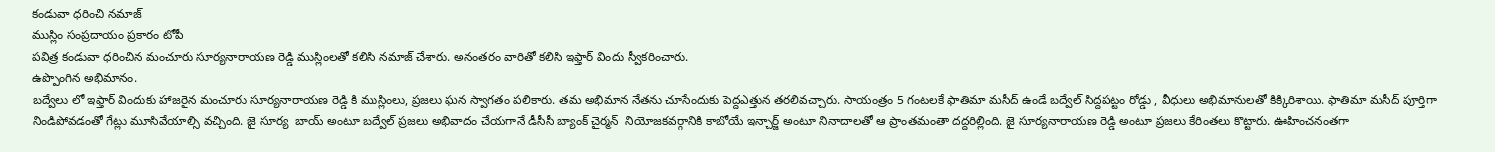కండువా ధరించి నమాజ్
ముస్లిం సంప్రదాయం ప్రకారం టోపీ
పవిత్ర కండువా ధరించిన మంచూరు సూర్యనారాయణ రెడ్డి ముస్లింలతో కలిసి నమాజ్ చేశారు. అనంతరం వారితో కలిసి ఇఫ్తార్ విందు స్వీకరించారు.
ఉప్పొంగిన అభిమానం.
బద్వేలు లో ఇఫ్తార్ విందుకు హాజరైన మంచూరు సూర్యనారాయణ రెడ్డి కి ముస్లింలు, ప్రజలు ఘన స్వాగతం పలికారు. తమ అభిమాన నేతను చూసేందుకు పెద్దఎత్తున తరలివచ్చారు. సాయంత్రం 5 గంటలకే ఫాతిమా మసీద్ ఉండే బద్వేల్ సిద్దపట్టం రోడ్డు , వీధులు అభిమానులతో కిక్కిరిశాయి. ఫాతిమా మసీద్ పూర్తిగా నిండిపోవడంతో గేట్లు మూసివేయాల్సి వచ్చింది. జై సూర్య  బాయ్ అంటూ బద్వేల్ ప్రజలు అభివాదం చేయగానే డీసీసీ బ్యాంక్ చైర్మన్  నియోజకవర్గానికి కాబోయే ఇన్చార్జ్ అంటూ నినాదాలతో ఆ ప్రాంతమంతా దద్దరిల్లింది. జై సూర్యనారాయణ రెడ్డి అంటూ ప్రజలు కేరింతలు కొట్టారు. ఊహించనంతగా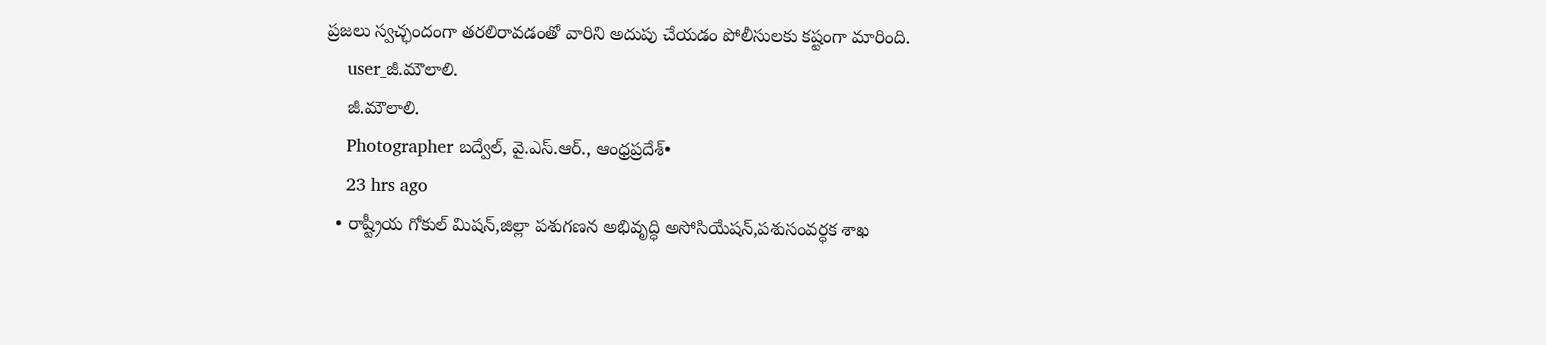ప్రజలు స్వచ్ఛందంగా తరలిరావడంతో వారిని అదుపు చేయడం పోలీసులకు కష్టంగా మారింది.
    user_జీ.మౌలాలి.
    జీ.మౌలాలి.
    Photographer బద్వేల్, వై.ఎస్.ఆర్., ఆంధ్రప్రదేశ్•
    23 hrs ago
  • రాష్ట్రీయ గోకుల్ మిషన్,జిల్లా పశుగణన అభివృద్ధి అసోసియేషన్,పశుసంవర్ధక శాఖ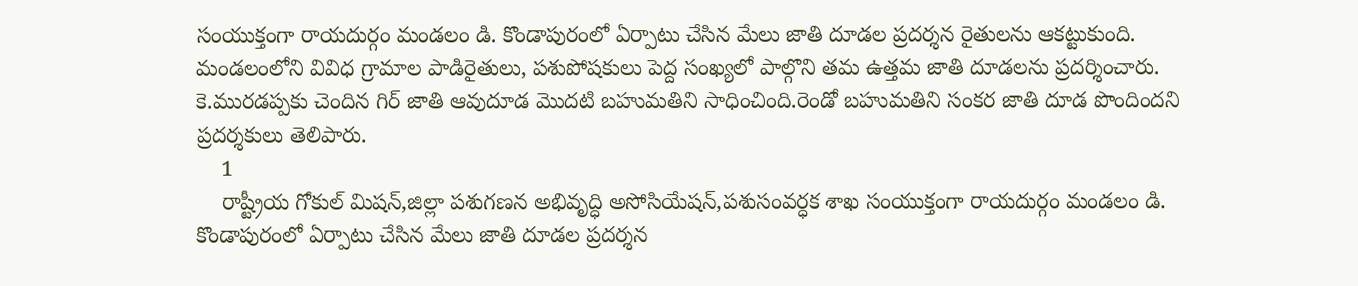సంయుక్తంగా రాయదుర్గం మండలం డి. కొండాపురంలో ఏర్పాటు చేసిన మేలు జాతి దూడల ప్రదర్శన రైతులను ఆకట్టుకుంది. మండలంలోని వివిధ గ్రామాల పాడిరైతులు, పశుపోషకులు పెద్ద సంఖ్యలో పాల్గొని తమ ఉత్తమ జాతి దూడలను ప్రదర్శించారు. కె.మురడప్పకు చెందిన గిర్ జాతి ఆవుదూడ మొదటి బహుమతిని సాధించింది.రెండో బహుమతిని సంకర జాతి దూడ పొందిందని ప్రదర్శకులు తెలిపారు.
    1
    రాష్ట్రీయ గోకుల్ మిషన్,జిల్లా పశుగణన అభివృద్ధి అసోసియేషన్,పశుసంవర్ధక శాఖ సంయుక్తంగా రాయదుర్గం మండలం డి. కొండాపురంలో ఏర్పాటు చేసిన మేలు జాతి దూడల ప్రదర్శన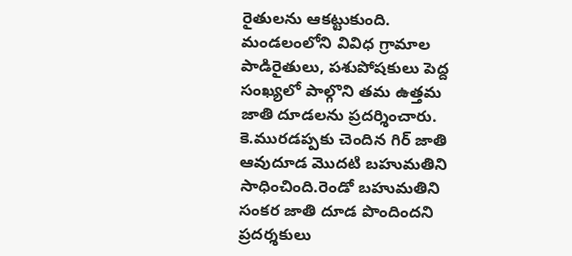రైతులను ఆకట్టుకుంది. మండలంలోని వివిధ గ్రామాల పాడిరైతులు, పశుపోషకులు పెద్ద సంఖ్యలో పాల్గొని తమ ఉత్తమ జాతి దూడలను ప్రదర్శించారు. కె.మురడప్పకు చెందిన గిర్ జాతి ఆవుదూడ మొదటి బహుమతిని సాధించింది.రెండో బహుమతిని సంకర జాతి దూడ పొందిందని ప్రదర్శకులు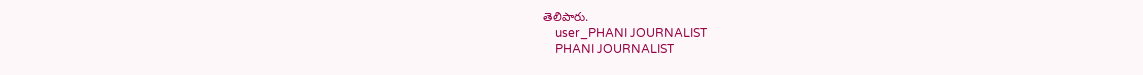తెలిపారు.
    user_PHANI JOURNALIST
    PHANI JOURNALIST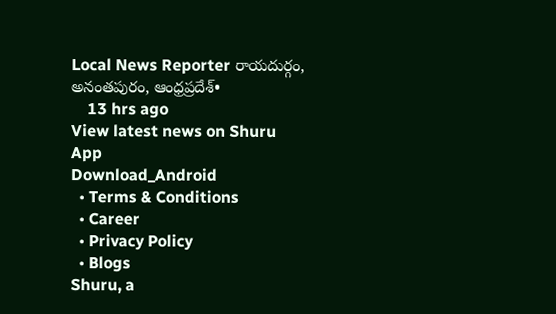Local News Reporter రాయదుర్గం, అనంతపురం, ఆంధ్రప్రదేశ్•
    13 hrs ago
View latest news on Shuru App
Download_Android
  • Terms & Conditions
  • Career
  • Privacy Policy
  • Blogs
Shuru, a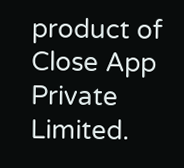product of Close App Private Limited.